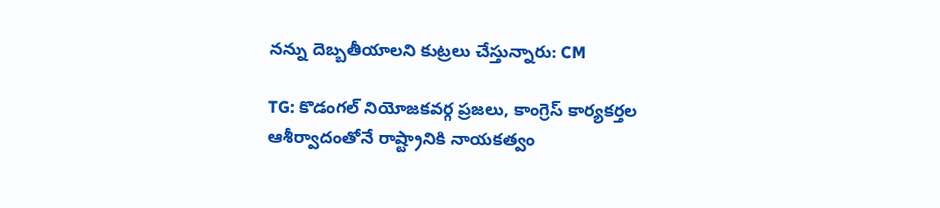నన్ను దెబ్బతీయాలని కుట్రలు చేస్తున్నారు: CM

TG: కొడంగల్ నియోజకవర్గ ప్రజలు, కాంగ్రెస్ కార్యకర్తల ఆశీర్వాదంతోనే రాష్ట్రానికి నాయకత్వం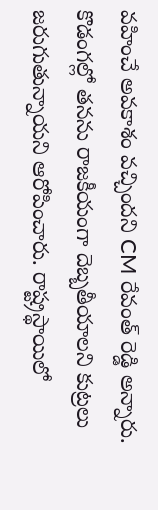వహించే అవకాశం వచ్చిందని CM రేవంత్ రెడ్డి అన్నారు. కొడంగల్లో తనను రాజకీయంగా దెబ్బతీయాలని కుట్రలు జరుగుతున్నాయని ఆరోపించారు. రాష్ట్రస్థాయిలో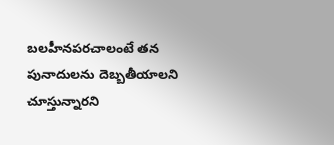బలహీనపరచాలంటే తన పునాదులను దెబ్బతీయాలని చూస్తున్నారని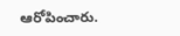ఆరోపించారు.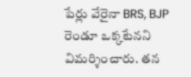పేర్లు వేరైనా BRS, BJP రెండూ ఒక్కటేనని విమర్శించారు. తన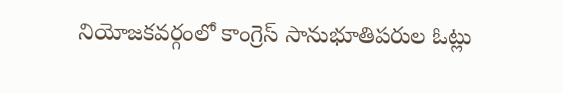నియోజకవర్గంలో కాంగ్రెస్ సానుభూతిపరుల ఓట్లు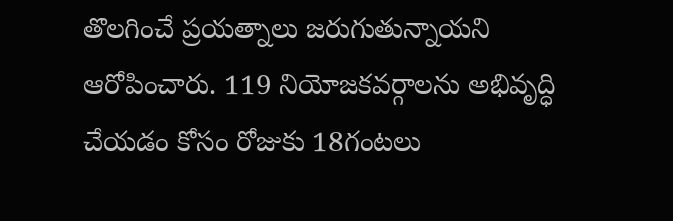తొలగించే ప్రయత్నాలు జరుగుతున్నాయని ఆరోపించారు. 119 నియోజకవర్గాలను అభివృద్ధి చేయడం కోసం రోజుకు 18గంటలు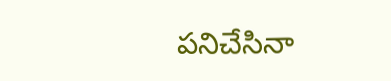పనిచేసినా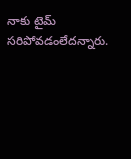నాకు టైమ్ సరిపోవడంలేదన్నారు.